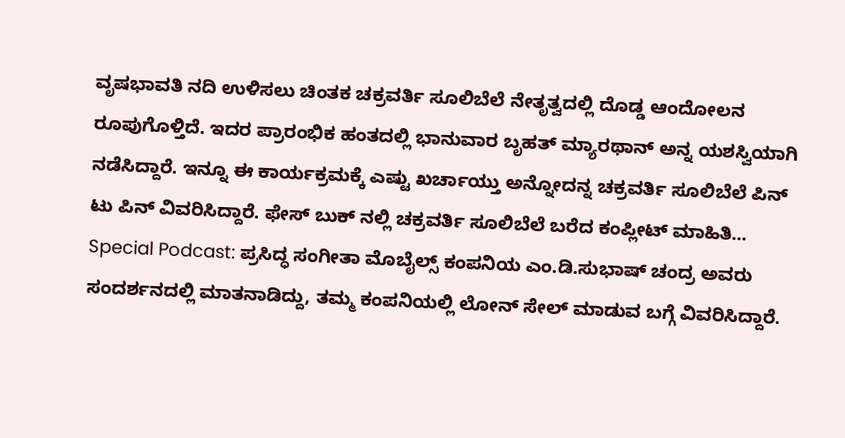ವೃಷಭಾವತಿ ನದಿ ಉಳಿಸಲು ಚಿಂತಕ ಚಕ್ರವರ್ತಿ ಸೂಲಿಬೆಲೆ ನೇತೃತ್ವದಲ್ಲಿ ದೊಡ್ಡ ಆಂದೋಲನ ರೂಪುಗೊಳ್ತಿದೆ. ಇದರ ಪ್ರಾರಂಭಿಕ ಹಂತದಲ್ಲಿ ಭಾನುವಾರ ಬೃಹತ್ ಮ್ಯಾರಥಾನ್ ಅನ್ನ ಯಶಸ್ವಿಯಾಗಿ ನಡೆಸಿದ್ದಾರೆ. ಇನ್ನೂ ಈ ಕಾರ್ಯಕ್ರಮಕ್ಕೆ ಎಷ್ಟು ಖರ್ಚಾಯ್ತು ಅನ್ನೋದನ್ನ ಚಕ್ರವರ್ತಿ ಸೂಲಿಬೆಲೆ ಪಿನ್ ಟು ಪಿನ್ ವಿವರಿಸಿದ್ದಾರೆ. ಫೇಸ್ ಬುಕ್ ನಲ್ಲಿ ಚಕ್ರವರ್ತಿ ಸೂಲಿಬೆಲೆ ಬರೆದ ಕಂಪ್ಲೀಟ್ ಮಾಹಿತಿ...
Special Podcast: ಪ್ರಸಿದ್ಧ ಸಂಗೀತಾ ಮೊಬೈಲ್ಸ್ ಕಂಪನಿಯ ಎಂ.ಡಿ.ಸುಭಾಷ್ ಚಂದ್ರ ಅವರು ಸಂದರ್ಶನದಲ್ಲಿ ಮಾತನಾಡಿದ್ದು, ತಮ್ಮ ಕಂಪನಿಯಲ್ಲಿ ಲೋನ್ ಸೇಲ್ ಮಾಡುವ ಬಗ್ಗೆ ವಿವರಿಸಿದ್ದಾರೆ.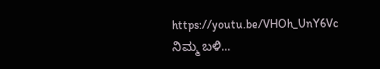https://youtu.be/VHOh_UnY6Vc
ನಿಮ್ಮ ಬಳಿ...